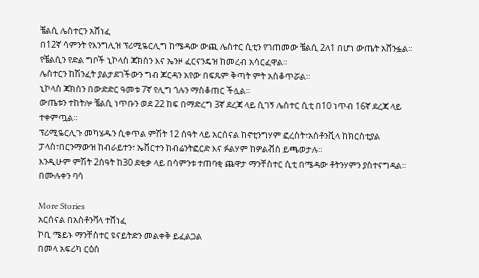ቼልሲ ሌስተርን አሸነፈ
በ12ኛ ሳምንት የእንግሊዝ ፕሪሚዬርሊግ ከሜዳው ውጪ ሌስተር ሲቲን የገጠመው ቼልሲ 2ለ1 በሆነ ውጤት አሸንፏል።
የቼልሲን የድል ግቦች ኒኮላስ ጃክሰን እና ኤንዞ ፈርናንዴዝ ከመረብ አሳርፈዋል።
ሌስተርን ከሽንፈት ያልታደገችውን ግብ ጆርዳን አየው በፍጹም ቅጣት ምት አስቆጥሯል።
ኒኮላስ ጃክሰን በውድድር ዓመቱ 7ኛ የሊግ ጎሉን ማስቆጠር ችሏል።
ውጤቱን ተከትሎ ቼልሲ ነጥቡን ወደ 22 ከፍ በማድረግ 3ኛ ደረጃ ላይ ሲገኝ ሌስተር ሲቲ በ10 ነጥብ 16ኛ ደረጃ ላይ ተቀምጧል።
ፕሪሚዬርሊጉ መካሄዱን ሲቀጥል ምሽት 12 ሰዓት ላይ አርሰናል ከኖቲንግሃም ፎረስት፣አስቶንቪላ ከክርስቲያል ፓላስ፣በርንማውዝ ከብራይተን፣ ኤቨርተን ከብሬንትፎርድ እና ፉልሃም ከዎልቭስ ይጫወታሉ።
እንዲሁም ምሽት 2ሰዓት ከ30 ደቂቃ ላይ በሳምንቱ ተጠባቂ ጨዋታ ማንቸስተር ሲቲ በሜዳው ቶትንሃምን ያስተናግዳል።
በሙሉቀን ባሳ

More Stories
አርሰናል በአስቶንቫላ ተሸነፈ
ኮቢ ሜይኑ ማንቸስተር ዩናይትድን መልቀቅ ይፈልጋል
በመላ አፍሪካ ርዕሰ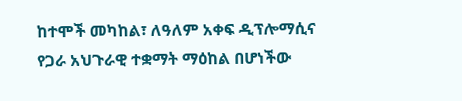ከተሞች መካከል፣ ለዓለም አቀፍ ዲፕሎማሲና የጋራ አህጉራዊ ተቋማት ማዕከል በሆነችው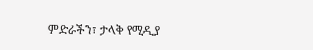ምድራችን፣ ታላቅ የሚዲያ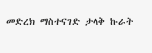መድረክ ማስተናገድ ታላቅ ኩራት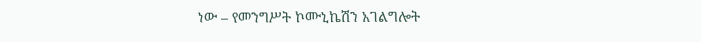ነው – የመንግሥት ኮሙኒኬሽን አገልግሎት